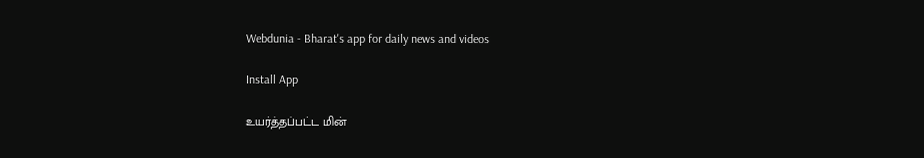Webdunia - Bharat's app for daily news and videos

Install App

உயர்த்தப்பட்ட மின்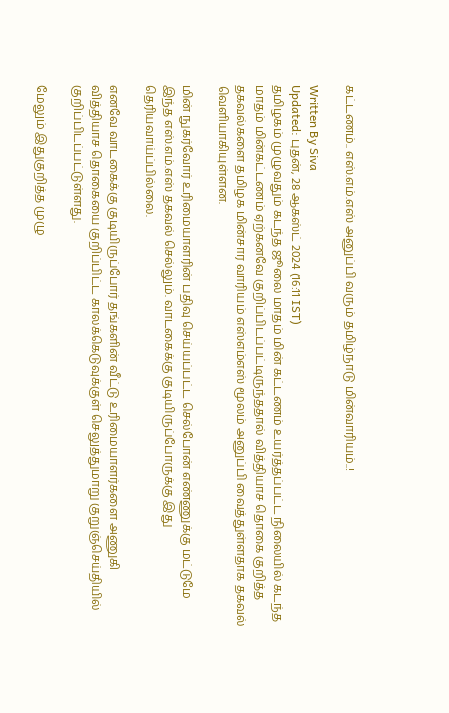கட்டணம்.. எஸ்.எம்.எஸ் அனுப்பி வரும் தமிழ்நாடு மின்வாரியம்..!

Written By Siva
Updated: புதன், 28 ஆகஸ்ட் 2024 (16:11 IST)
தமிழகம் முழுவதும் கடந்த ஜூலை மாதம் மின் கட்டணம் உயர்த்தப்பட்ட நிலையில் கடந்த மாதம் மின்கட்டணம் ஏற்கனவே குறிப்பிடப்பட்டிருந்ததால் வித்தியாச தொகை குறித்த தகவல்களை தமிழக மின்சார வாரியம் எஸ்எம்எஸ் மூலம் அனுப்பி வைத்துள்ளதாக தகவல் வெளியாகியுள்ளன.

மின் நுகர்வோர் உரிமையாளரின் பதிவு செய்யப்பட்ட செல்போன் எண்ணுக்கு மட்டுமே இந்த எஸ்.எம்.எஸ் தகவல் செல்லும். வாடகைக்கு குடியிருப்போருக்கு இது  தெரியவாய்ப்பில்லை.

எனவே வாடகைக்கு குடியிருப்போர் தங்களின் வீட்டு உரிமையாளர்களை அணுகி வித்தியாச தொகையை குறிப்பிட்ட காலக்கெடுவுக்குள் செலுத்துமாறு குறுஞ்செய்தியில் குறிப்பிடப்பட்டுள்ளது.

மேலும் இதுகுறித்த முழு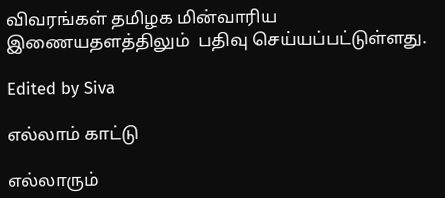விவரங்கள் தமிழக மின்வாரிய  இணையதளத்திலும்  பதிவு செய்யப்பட்டுள்ளது.

Edited by Siva

எல்லாம் காட்டு

எல்லாரும்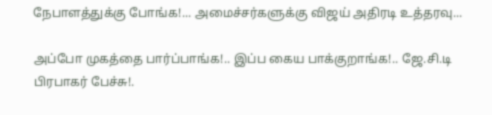நேபாளத்துக்கு போங்க!... அமைச்சர்களுக்கு விஜய் அதிரடி உத்தரவு...

அப்போ முகத்தை பார்ப்பாங்க!.. இப்ப கைய பாக்குறாங்க!.. ஜே.சி.டி பிரபாகர் பேச்சு!.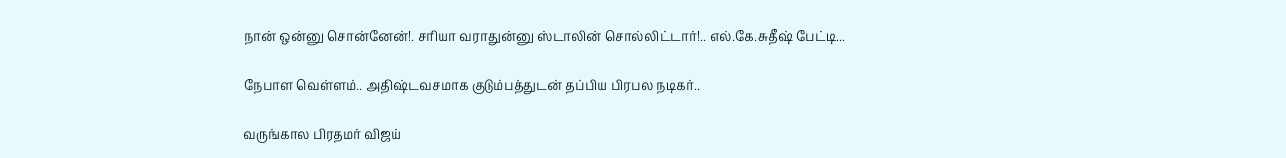நான் ஒன்னு சொன்னேன்!. சரியா வராதுன்னு ஸ்டாலின் சொல்லிட்டார்!.. எல்.கே.சுதீஷ் பேட்டி...

நேபாள வெள்ளம்.. அதிஷ்டவசமாக குடும்பத்துடன் தப்பிய பிரபல நடிகர்..

வருங்கால பிரதமர் விஜய்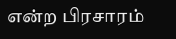என்ற பிரசாரம்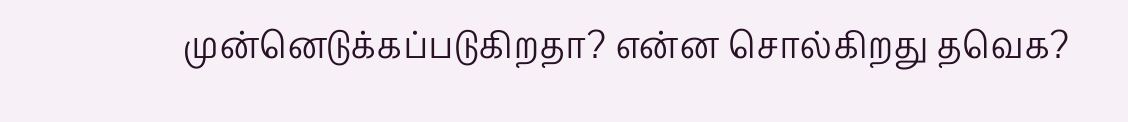முன்னெடுக்கப்படுகிறதா? என்ன சொல்கிறது தவெக?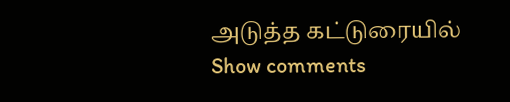அடுத்த கட்டுரையில்
Show comments